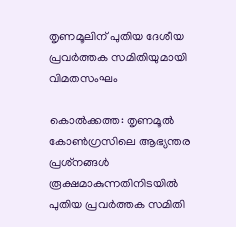തൃണമൂലിന് പുതിയ ദേശീയ പ്രവർത്തക സമിതിയുമായി വിമതസംഘം

കൊൽക്കത്ത: തൃണമൂൽ കോൺഗ്രസിലെ ആഭ്യന്തര പ്രശ്‌നങ്ങൾ രൂക്ഷമാകുന്നതിനിടയിൽ പുതിയ പ്രവർത്തക സമിതി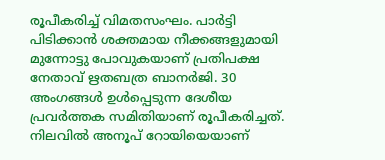രൂപീകരിച്ച് വിമതസംഘം. പാർട്ടി പിടിക്കാൻ ശക്തമായ നീക്കങ്ങളുമായി മുന്നോട്ടു പോവുകയാണ് പ്രതിപക്ഷ നേതാവ് ഋതബത്ര ബാനർജി. 30 അംഗങ്ങൾ ഉൾപ്പെടുന്ന ദേശീയ പ്രവർത്തക സമിതിയാണ് രൂപീകരിച്ചത്. നിലവിൽ അനൂപ് റോയിയെയാണ്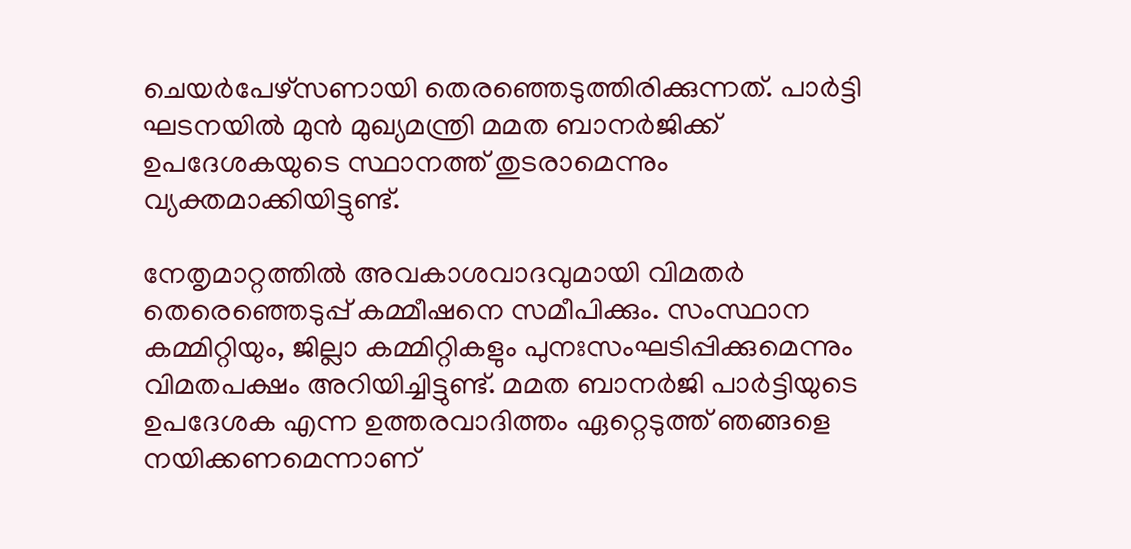ചെയർപേഴ്‌സണായി തെരഞ്ഞെടുത്തിരിക്കുന്നത്. പാർട്ടി ഘടനയിൽ മുൻ മുഖ്യമന്ത്രി മമത ബാനർജിക്ക് ഉപദേശകയുടെ സ്ഥാനത്ത് തുടരാമെന്നും വ്യക്തമാക്കിയിട്ടുണ്ട്.

നേതൃമാറ്റത്തില്‍ അവകാശവാദവുമായി വിമതർ തെരെഞ്ഞെടുപ്പ് കമ്മീഷനെ സമീപിക്കും. സംസ്ഥാന കമ്മിറ്റിയും, ജില്ലാ കമ്മിറ്റികളും പുനഃസംഘടിപ്പിക്കുമെന്നും വിമതപക്ഷം അറിയിച്ചിട്ടുണ്ട്. മമത ബാനർജി പാർട്ടിയുടെ ഉപദേശക എന്ന ഉത്തരവാദിത്തം ഏറ്റെടുത്ത് ഞങ്ങളെ നയിക്കണമെന്നാണ്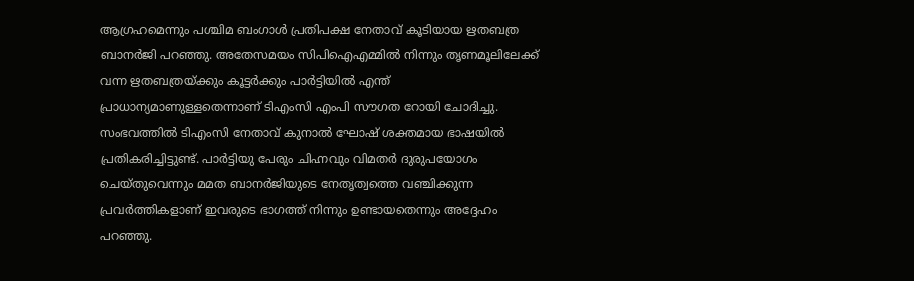ആഗ്രഹമെന്നും പശ്ചിമ ബംഗാൾ പ്രതിപക്ഷ നേതാവ് കൂടിയായ ഋതബത്ര ബാനർജി പറഞ്ഞു. അതേസമയം സിപിഐഎമ്മിൽ നിന്നും തൃണമൂലിലേക്ക് വന്ന ഋതബത്രയ്ക്കും കൂട്ടർക്കും പാർട്ടിയിൽ എന്ത് പ്രാധാന്യമാണുള്ളതെന്നാണ് ടിഎംസി എംപി സൗഗത റോയി ചോദിച്ചു. സംഭവത്തിൽ ടിഎംസി നേതാവ് കുനാൽ ഘോഷ് ശക്തമായ ഭാഷയിൽ പ്രതികരിച്ചിട്ടുണ്ട്. പാർട്ടിയു പേരും ചിഹ്നവും വിമതർ ദുരുപയോഗം ചെയ്തുവെന്നും മമത ബാനർജിയുടെ നേതൃത്വത്തെ വഞ്ചിക്കുന്ന പ്രവർത്തികളാണ് ഇവരുടെ ഭാഗത്ത് നിന്നും ഉണ്ടായതെന്നും അദ്ദേഹം പറഞ്ഞു.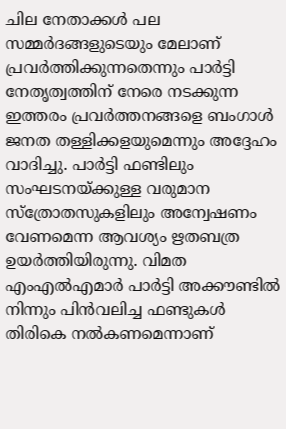ചില നേതാക്കൾ പല സമ്മർദങ്ങളുടെയും മേലാണ് പ്രവർത്തിക്കുന്നതെന്നും പാർട്ടി നേതൃത്വത്തിന് നേരെ നടക്കുന്ന ഇത്തരം പ്രവർത്തനങ്ങളെ ബംഗാൾ ജനത തള്ളിക്കളയുമെന്നും അദ്ദേഹം വാദിച്ചു. പാർട്ടി ഫണ്ടിലും സംഘടനയ്ക്കുള്ള വരുമാന സ്‌ത്രോതസുകളിലും അന്വേഷണം വേണമെന്ന ആവശ്യം ഋതബത്ര ഉയർത്തിയിരുന്നു. വിമത എംഎൽഎമാർ പാർട്ടി അക്കൗണ്ടിൽ നിന്നും പിൻവലിച്ച ഫണ്ടുകൾ തിരികെ നൽകണമെന്നാണ്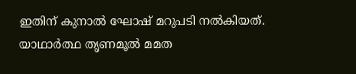ഇതിന് കുനാൽ ഘോഷ് മറുപടി നൽകിയത്. യാഥാർത്ഥ തൃണമൂൽ മമത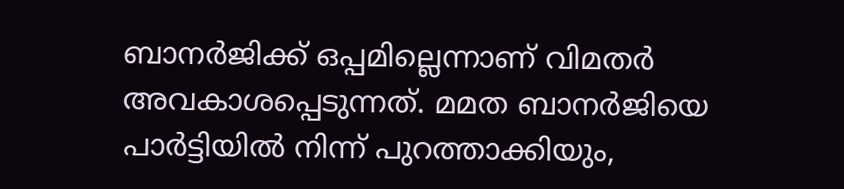ബാനർജിക്ക് ഒപ്പമില്ലെന്നാണ് വിമതർ അവകാശപ്പെടുന്നത്. മമത ബാനർജിയെ പാർട്ടിയിൽ നിന്ന് പുറത്താക്കിയും,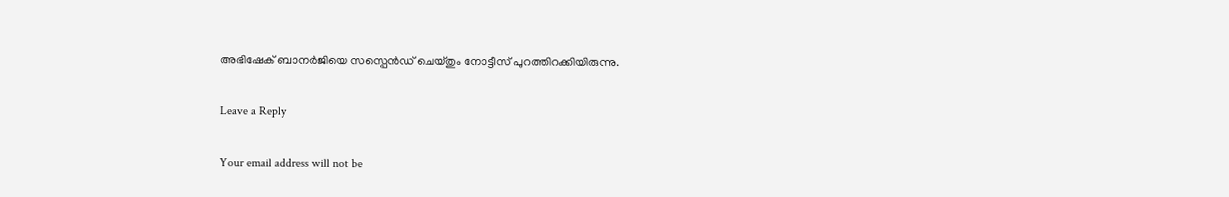അഭിഷേക് ബാനർജിയെ സസ്പെൻഡ് ചെയ്തും നോട്ടീസ് പുറത്തിറക്കിയിരുന്നു.

Leave a Reply

Your email address will not be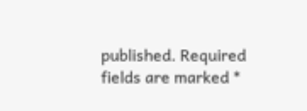published. Required fields are marked *